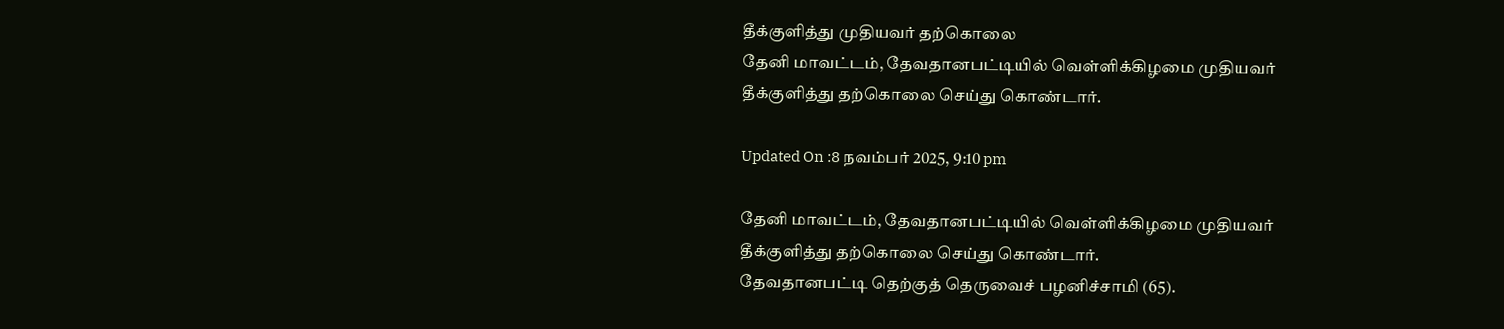தீக்குளித்து முதியவர் தற்கொலை
தேனி மாவட்டம், தேவதானபட்டியில் வெள்ளிக்கிழமை முதியவர் தீக்குளித்து தற்கொலை செய்து கொண்டார்.

Updated On :8 நவம்பர் 2025, 9:10 pm

தேனி மாவட்டம், தேவதானபட்டியில் வெள்ளிக்கிழமை முதியவர் தீக்குளித்து தற்கொலை செய்து கொண்டார்.
தேவதானபட்டி தெற்குத் தெருவைச் பழனிச்சாமி (65).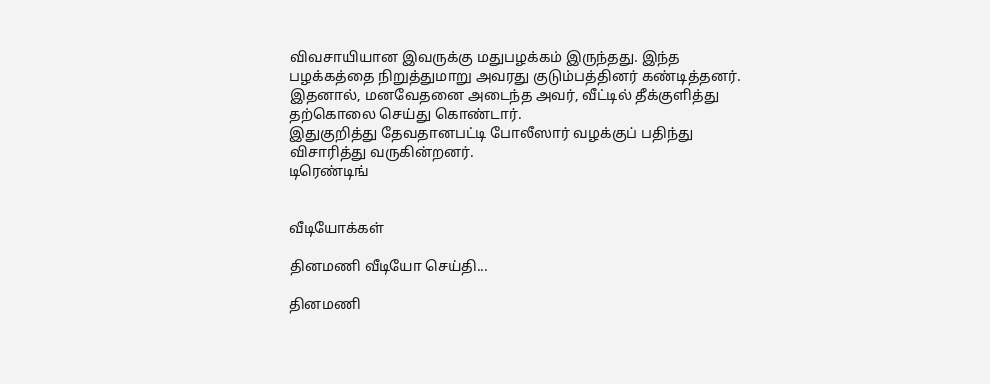விவசாயியான இவருக்கு மதுபழக்கம் இருந்தது. இந்த பழக்கத்தை நிறுத்துமாறு அவரது குடும்பத்தினர் கண்டித்தனர். இதனால், மனவேதனை அடைந்த அவர், வீட்டில் தீக்குளித்து தற்கொலை செய்து கொண்டார்.
இதுகுறித்து தேவதானபட்டி போலீஸார் வழக்குப் பதிந்து விசாரித்து வருகின்றனர்.
டிரெண்டிங்


வீடியோக்கள்

தினமணி வீடியோ செய்தி...

தினமணி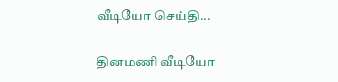வீடியோ செய்தி...

தினமணி வீடியோ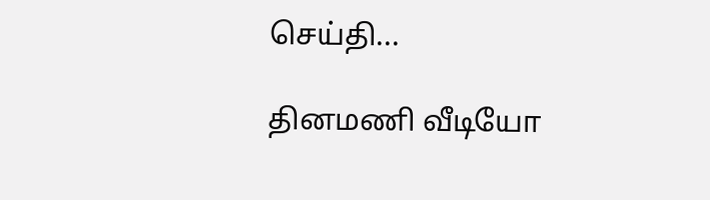செய்தி...

தினமணி வீடியோ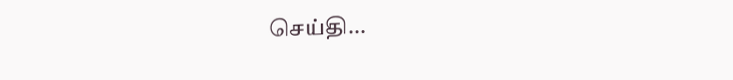செய்தி...